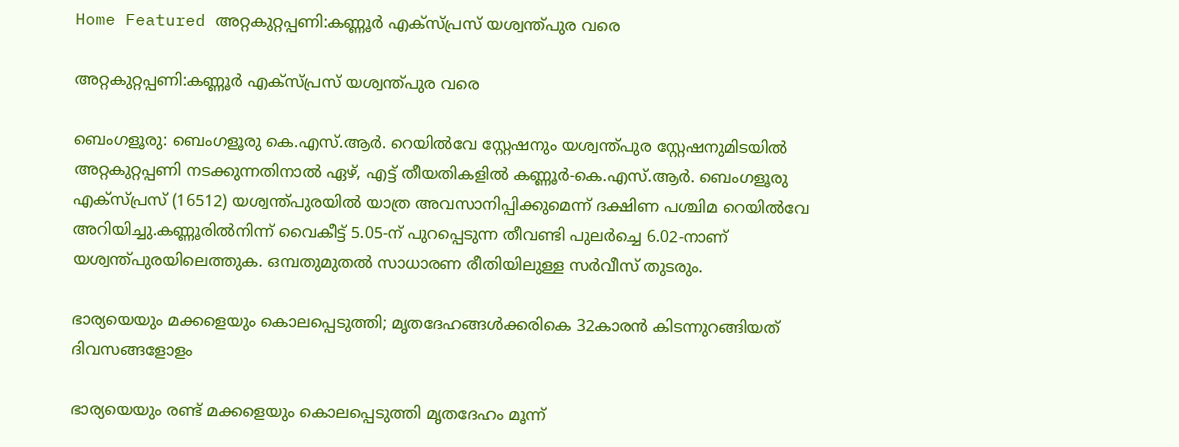Home Featured അറ്റകുറ്റപ്പണി:കണ്ണൂർ എക്‌സ്‌പ്രസ് യശ്വന്ത്‌പുര വരെ

അറ്റകുറ്റപ്പണി:കണ്ണൂർ എക്‌സ്‌പ്രസ് യശ്വന്ത്‌പുര വരെ

ബെംഗളൂരു: ബെംഗളൂരു കെ.എസ്.ആർ. റെയിൽവേ സ്റ്റേഷനും യശ്വന്ത്‌പുര സ്റ്റേഷനുമിടയിൽ അറ്റകുറ്റപ്പണി നടക്കുന്നതിനാൽ ഏഴ്, എട്ട് തീയതികളിൽ കണ്ണൂർ-കെ.എസ്.ആർ. ബെംഗളൂരു എക്സ്‌പ്രസ് (16512) യശ്വന്ത്‌പുരയിൽ യാത്ര അവസാനിപ്പിക്കുമെന്ന് ദക്ഷിണ പശ്ചിമ റെയിൽവേ അറിയിച്ചു.കണ്ണൂരിൽനിന്ന് വൈകീട്ട് 5.05-ന് പുറപ്പെടുന്ന തീവണ്ടി പുലർച്ചെ 6.02-നാണ് യശ്വന്ത്‌പുരയിലെത്തുക. ഒമ്പതുമുതൽ സാധാരണ രീതിയിലുള്ള സർവീസ് തുടരും.

ഭാര്യയെയും മക്കളെയും കൊലപ്പെടുത്തി; മൃതദേഹങ്ങള്‍ക്കരികെ 32കാരൻ കിടന്നുറങ്ങിയത് ദിവസങ്ങളോളം

ഭാര്യയെയും രണ്ട് മക്കളെയും കൊലപ്പെടുത്തി മൃതദേഹം മൂന്ന്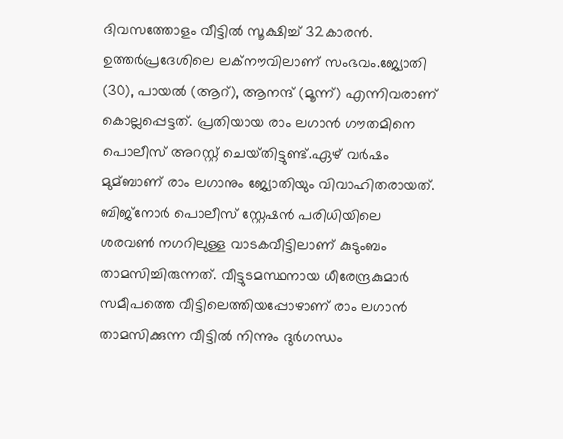ദിവസത്തോളം വീട്ടില്‍ സൂക്ഷിച്ച്‌ 32കാരൻ. ഉത്തർപ്രദേശിലെ ലക്‌നൗവിലാണ് സംഭവം.ജ്യോതി (30), പായല്‍ (ആറ്), ആനന്ദ് (മൂന്ന്) എന്നിവരാണ് കൊല്ലപ്പെട്ടത്. പ്രതിയായ രാം ലഗാൻ ഗൗതമിനെ പൊലീസ് അറസ്റ്റ് ചെയ്‌തിട്ടുണ്ട്.ഏഴ് വർഷം മുമ്ബാണ് രാം ലഗാനും ജ്യോതിയും വിവാഹിതരായത്. ബിജ്‌നോർ പൊലീസ് സ്റ്റേഷൻ പരിധിയിലെ ശരവണ്‍ നഗറിലുള്ള വാടകവീട്ടിലാണ് കുടുംബം താമസിച്ചിരുന്നത്. വീട്ടുടമസ്ഥനായ ധീരേന്ദ്രകുമാർ സമീപത്തെ വീട്ടിലെത്തിയപ്പോഴാണ് രാം ലഗാൻ താമസിക്കുന്ന വീട്ടില്‍ നിന്നും ദുർഗന്ധം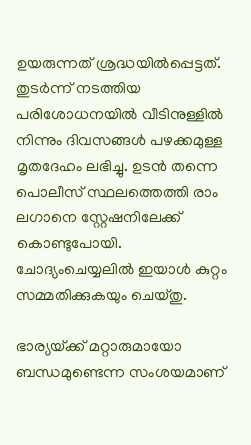ഉയരുന്നത് ശ്രദ്ധയില്‍പ്പെട്ടത്. തുടർന്ന് നടത്തിയ പരിശോധനയില്‍ വീടിനുള്ളില്‍ നിന്നും ദിവസങ്ങള്‍ പഴക്കമുള്ള മൃതദേഹം ലഭിച്ചു. ഉടൻ തന്നെ പൊലീസ് സ്ഥലത്തെത്തി രാം ലഗാനെ സ്റ്റേഷനിലേക്ക് കൊണ്ടുപോയി. ചോദ്യംചെയ്യലില്‍ ഇയാള്‍ കുറ്റം സമ്മതിക്കുകയും ചെയ്തു.

ഭാര്യയ്‌ക്ക് മറ്റാരുമായോ ബന്ധമുണ്ടെന്ന സംശയമാണ്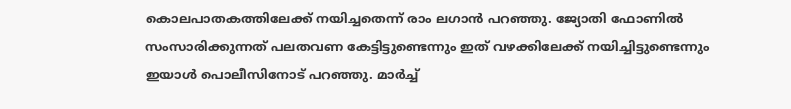കൊലപാതകത്തിലേക്ക് നയിച്ചതെന്ന് രാം ലഗാൻ പറഞ്ഞു. ജ്യോതി ഫോണില്‍ സംസാരിക്കുന്നത് പലതവണ കേട്ടിട്ടുണ്ടെന്നും ഇത് വഴക്കിലേക്ക് നയിച്ചിട്ടുണ്ടെന്നും ഇയാള്‍ പൊലീസിനോട് പറഞ്ഞു. മാർച്ച്‌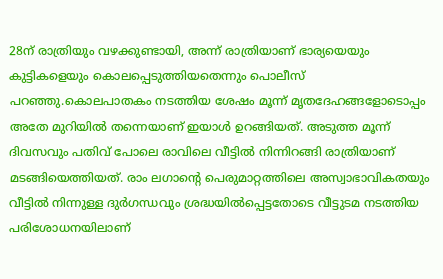28ന് രാത്രിയും വഴക്കുണ്ടായി, അന്ന് രാത്രിയാണ് ഭാര്യയെയും കുട്ടികളെയും കൊലപ്പെടുത്തിയതെന്നും പൊലീസ് പറഞ്ഞു.കൊലപാതകം നടത്തിയ ശേഷം മൂന്ന് മൃതദേഹങ്ങളോടൊപ്പം അതേ മുറിയില്‍ തന്നെയാണ് ഇയാള്‍ ഉറങ്ങിയത്. അടുത്ത മൂന്ന് ദിവസവും പതിവ് പോലെ രാവിലെ വീട്ടില്‍ നിന്നിറങ്ങി രാത്രിയാണ് മടങ്ങിയെത്തിയത്. രാം ലഗാന്റെ പെരുമാറ്റത്തിലെ അസ്വാഭാവികതയും വീട്ടില്‍ നിന്നുള്ള ദുർഗന്ധവും ശ്രദ്ധയില്‍പ്പെട്ടതോടെ വീട്ടുടമ നടത്തിയ പരിശോധനയിലാണ്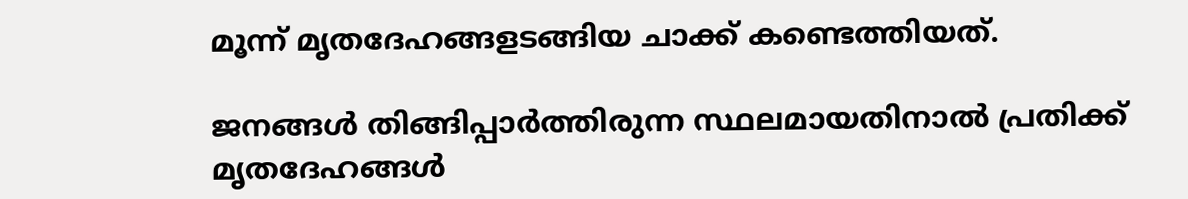മൂന്ന് മൃതദേഹങ്ങളടങ്ങിയ ചാക്ക് കണ്ടെത്തിയത്.

ജനങ്ങള്‍ തിങ്ങിപ്പാർത്തിരുന്ന സ്ഥലമായതിനാല്‍ പ്രതിക്ക് മൃതദേഹങ്ങള്‍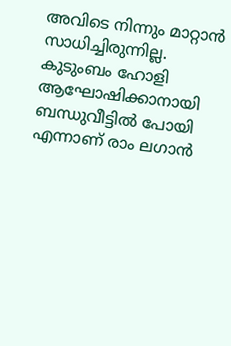അവിടെ നിന്നും മാറ്റാൻ സാധിച്ചിരുന്നില്ല. കുടുംബം ഹോളി ആഘോഷിക്കാനായി ബന്ധുവീട്ടില്‍ പോയി എന്നാണ് രാം ലഗാൻ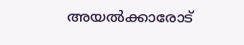അയല്‍ക്കാരോട്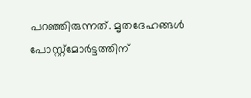പറഞ്ഞിരുന്നത്. മൃതദേഹങ്ങള്‍ പോസ്റ്റ്‌മോർട്ടത്തിന്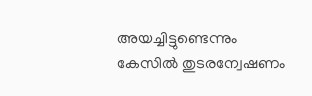അയച്ചിട്ടുണ്ടെന്നും കേസില്‍ തുടരന്വേഷണം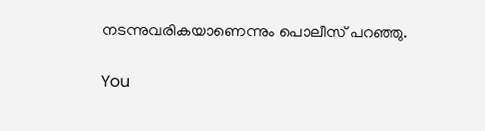നടന്നുവരികയാണെന്നും പൊലീസ് പറഞ്ഞു.

You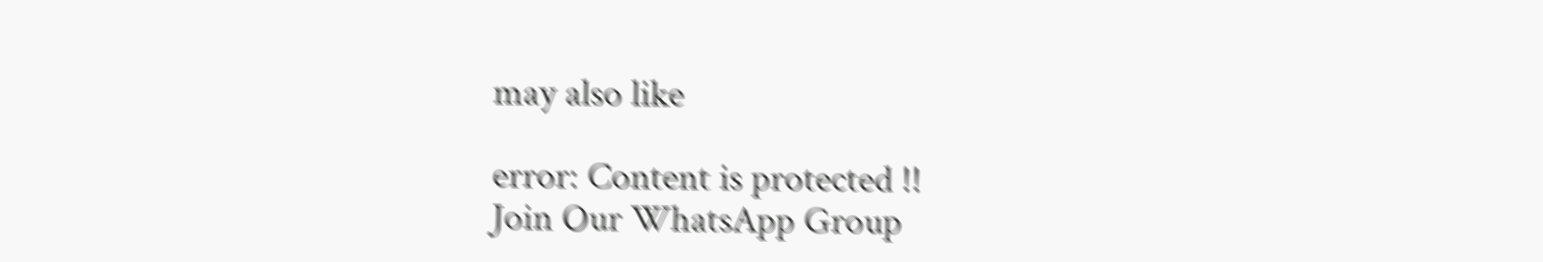may also like

error: Content is protected !!
Join Our WhatsApp Group